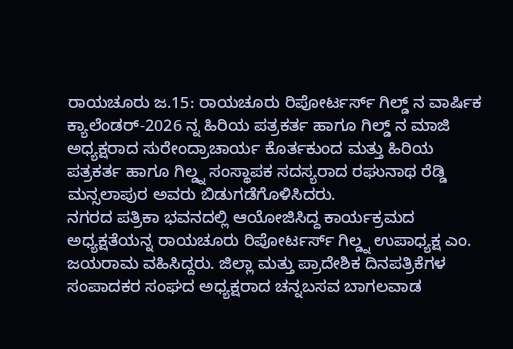ರಾಯಚೂರು ಜ.15: ರಾಯಚೂರು ರಿಪೋರ್ಟರ್ಸ್ ಗಿಲ್ಡ್ ನ ವಾರ್ಷಿಕ ಕ್ಯಾಲೆಂಡರ್-2026 ನ್ನ ಹಿರಿಯ ಪತ್ರಕರ್ತ ಹಾಗೂ ಗಿಲ್ಡ್ ನ ಮಾಜಿ ಅಧ್ಯಕ್ಷರಾದ ಸುರೇಂದ್ರಾಚಾರ್ಯ ಕೊರ್ತಕುಂದ ಮತ್ತು ಹಿರಿಯ ಪತ್ರಕರ್ತ ಹಾಗೂ ಗಿಲ್ಡ್ನ ಸಂಸ್ಥಾಪಕ ಸದಸ್ಯರಾದ ರಘುನಾಥ ರೆಡ್ಡಿ ಮನ್ಸಲಾಪುರ ಅವರು ಬಿಡುಗಡೆಗೊಳಿಸಿದರು.
ನಗರದ ಪತ್ರಿಕಾ ಭವನದಲ್ಲಿ ಆಯೋಜಿಸಿದ್ದ ಕಾರ್ಯಕ್ರಮದ ಅಧ್ಯಕ್ಷತೆಯನ್ನ ರಾಯಚೂರು ರಿಪೋರ್ಟರ್ಸ್ ಗಿಲ್ಡ್ನ ಉಪಾಧ್ಯಕ್ಷ ಎಂ. ಜಯರಾಮ ವಹಿಸಿದ್ದರು. ಜಿಲ್ಲಾ ಮತ್ತು ಪ್ರಾದೇಶಿಕ ದಿನಪತ್ರಿಕೆಗಳ ಸಂಪಾದಕರ ಸಂಘದ ಅಧ್ಯಕ್ಷರಾದ ಚನ್ನಬಸವ ಬಾಗಲವಾಡ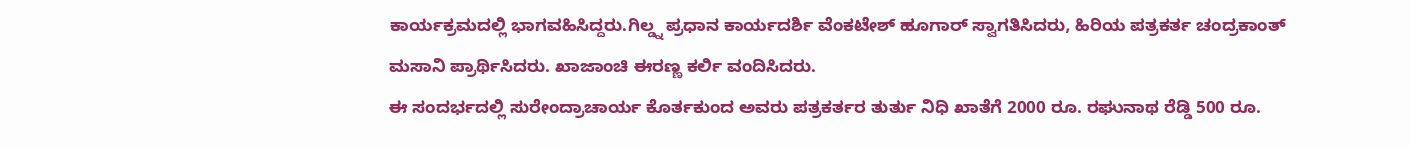ಕಾರ್ಯಕ್ರಮದಲ್ಲಿ ಭಾಗವಹಿಸಿದ್ದರು.ಗಿಲ್ಡ್ನ ಪ್ರಧಾನ ಕಾರ್ಯದರ್ಶಿ ವೆಂಕಟೇಶ್ ಹೂಗಾರ್ ಸ್ವಾಗತಿಸಿದರು, ಹಿರಿಯ ಪತ್ರಕರ್ತ ಚಂದ್ರಕಾಂತ್ ಮಸಾನಿ ಪ್ರಾರ್ಥಿಸಿದರು. ಖಾಜಾಂಚಿ ಈರಣ್ಣ ಕರ್ಲಿ ವಂದಿಸಿದರು.
ಈ ಸಂದರ್ಭದಲ್ಲಿ ಸುರೇಂದ್ರಾಚಾರ್ಯ ಕೊರ್ತಕುಂದ ಅವರು ಪತ್ರಕರ್ತರ ತುರ್ತು ನಿಧಿ ಖಾತೆಗೆ 2000 ರೂ. ರಘುನಾಥ ರೆಡ್ಡಿ 500 ರೂ.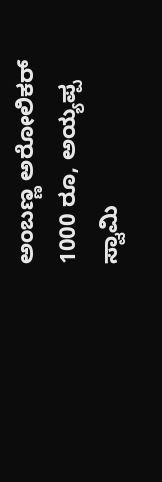ಅಂಬಣ್ಣ ಅರೋಲಿಕರ್ 1000 ರೂ, ಅಯ್ಯಪ್ಪ ಸ್ವಾಮಿ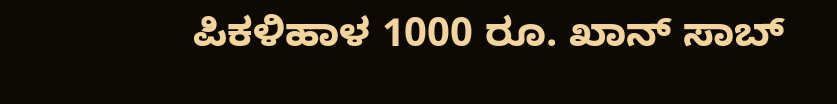ಪಿಕಳಿಹಾಳ 1000 ರೂ. ಖಾನ್ ಸಾಬ್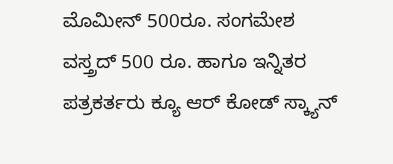ಮೊಮೀನ್ 500ರೂ. ಸಂಗಮೇಶ ವಸ್ತ್ರದ್ 500 ರೂ. ಹಾಗೂ ಇನ್ನಿತರ ಪತ್ರಕರ್ತರು ಕ್ಯೂ ಆರ್ ಕೋಡ್ ಸ್ಕ್ಯಾನ್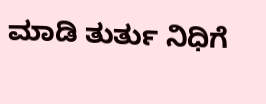ಮಾಡಿ ತುರ್ತು ನಿಧಿಗೆ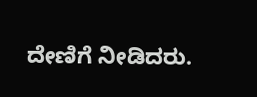ದೇಣಿಗೆ ನೀಡಿದರು.